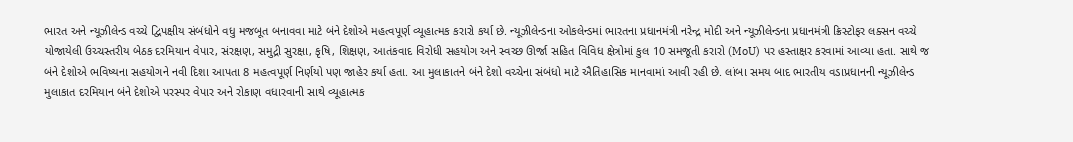ભારત અને ન્યૂઝીલેન્ડ વચ્ચે દ્વિપક્ષીય સંબંધોને વધુ મજબૂત બનાવવા માટે બંને દેશોએ મહત્વપૂર્ણ વ્યૂહાત્મક કરારો કર્યા છે. ન્યૂઝીલેન્ડના ઓકલેન્ડમાં ભારતના પ્રધાનમંત્રી નરેન્દ્ર મોદી અને ન્યૂઝીલેન્ડના પ્રધાનમંત્રી ક્રિસ્ટોફર લક્સન વચ્ચે યોજાયેલી ઉચ્ચસ્તરીય બેઠક દરમિયાન વેપાર, સંરક્ષણ, સમુદ્રી સુરક્ષા, કૃષિ, શિક્ષણ, આતંકવાદ વિરોધી સહયોગ અને સ્વચ્છ ઊર્જા સહિત વિવિધ ક્ષેત્રોમાં કુલ 10 સમજૂતી કરારો (MoU) પર હસ્તાક્ષર કરવામાં આવ્યા હતા. સાથે જ બંને દેશોએ ભવિષ્યના સહયોગને નવી દિશા આપતા 8 મહત્વપૂર્ણ નિર્ણયો પણ જાહેર કર્યા હતા. આ મુલાકાતને બંને દેશો વચ્ચેના સંબંધો માટે ઐતિહાસિક માનવામાં આવી રહી છે. લાંબા સમય બાદ ભારતીય વડાપ્રધાનની ન્યૂઝીલેન્ડ મુલાકાત દરમિયાન બંને દેશોએ પરસ્પર વેપાર અને રોકાણ વધારવાની સાથે વ્યૂહાત્મક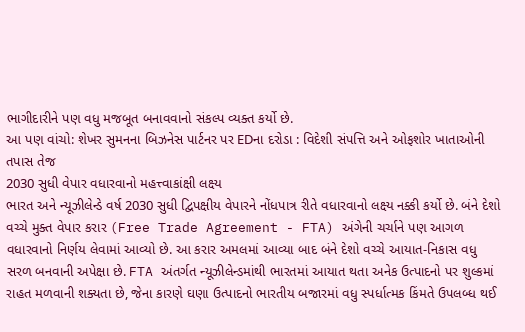ભાગીદારીને પણ વધુ મજબૂત બનાવવાનો સંકલ્પ વ્યક્ત કર્યો છે.
આ પણ વાંચો: શેખર સુમનના બિઝનેસ પાર્ટનર પર EDના દરોડા : વિદેશી સંપત્તિ અને ઓફશોર ખાતાઓની તપાસ તેજ
2030 સુધી વેપાર વધારવાનો મહત્ત્વાકાંક્ષી લક્ષ્ય
ભારત અને ન્યૂઝીલેન્ડે વર્ષ 2030 સુધી દ્વિપક્ષીય વેપારને નોંધપાત્ર રીતે વધારવાનો લક્ષ્ય નક્કી કર્યો છે. બંને દેશો વચ્ચે મુક્ત વેપાર કરાર (Free Trade Agreement - FTA) અંગેની ચર્ચાને પણ આગળ વધારવાનો નિર્ણય લેવામાં આવ્યો છે. આ કરાર અમલમાં આવ્યા બાદ બંને દેશો વચ્ચે આયાત-નિકાસ વધુ સરળ બનવાની અપેક્ષા છે. FTA અંતર્ગત ન્યૂઝીલેન્ડમાંથી ભારતમાં આયાત થતા અનેક ઉત્પાદનો પર શુલ્કમાં રાહત મળવાની શક્યતા છે, જેના કારણે ઘણા ઉત્પાદનો ભારતીય બજારમાં વધુ સ્પર્ધાત્મક કિંમતે ઉપલબ્ધ થઈ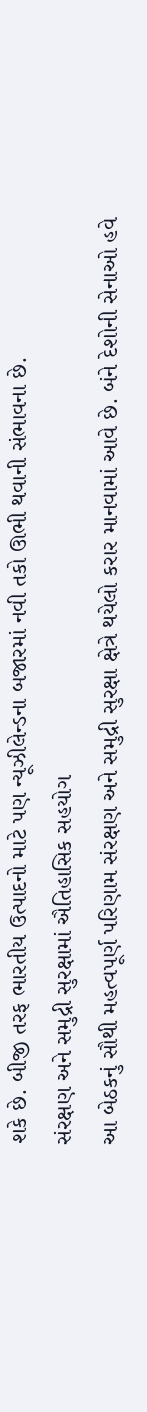શકે છે. બીજી તરફ ભારતીય ઉત્પાદનો માટે પણ ન્યૂઝીલેન્ડના બજારમાં નવી તકો ઊભી થવાની સંભાવના છે.
સંરક્ષણ અને સમુદ્રી સુરક્ષામાં ઐતિહાસિક સહયોગ
આ બેઠકનું સૌથી મહત્વપૂર્ણ પરિણામ સંરક્ષણ અને સમુદ્રી સુરક્ષા ક્ષેત્રે થયેલો કરાર માનવામાં આવે છે. બંને દેશોની સેનાઓ હવે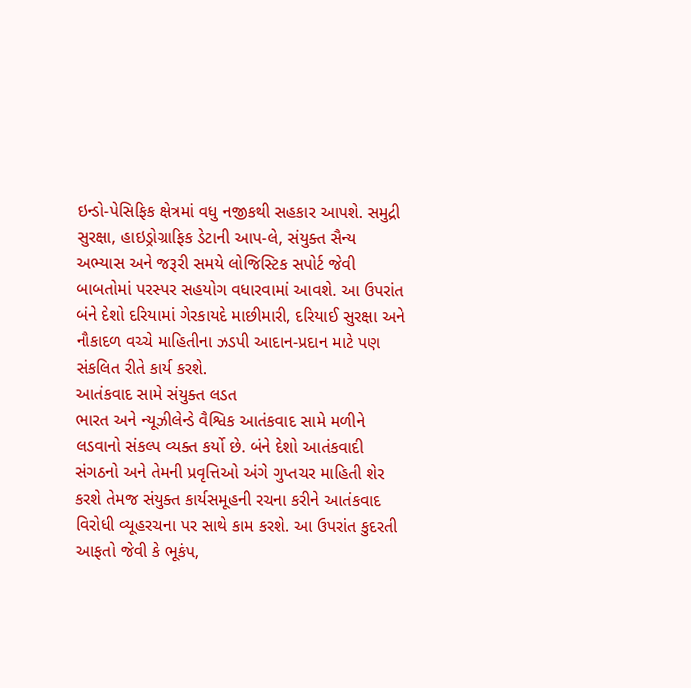ઇન્ડો-પેસિફિક ક્ષેત્રમાં વધુ નજીકથી સહકાર આપશે. સમુદ્રી સુરક્ષા, હાઇડ્રોગ્રાફિક ડેટાની આપ-લે, સંયુક્ત સૈન્ય અભ્યાસ અને જરૂરી સમયે લોજિસ્ટિક સપોર્ટ જેવી બાબતોમાં પરસ્પર સહયોગ વધારવામાં આવશે. આ ઉપરાંત બંને દેશો દરિયામાં ગેરકાયદે માછીમારી, દરિયાઈ સુરક્ષા અને નૌકાદળ વચ્ચે માહિતીના ઝડપી આદાન-પ્રદાન માટે પણ સંકલિત રીતે કાર્ય કરશે.
આતંકવાદ સામે સંયુક્ત લડત
ભારત અને ન્યૂઝીલેન્ડે વૈશ્વિક આતંકવાદ સામે મળીને લડવાનો સંકલ્પ વ્યક્ત કર્યો છે. બંને દેશો આતંકવાદી સંગઠનો અને તેમની પ્રવૃત્તિઓ અંગે ગુપ્તચર માહિતી શેર કરશે તેમજ સંયુક્ત કાર્યસમૂહની રચના કરીને આતંકવાદ વિરોધી વ્યૂહરચના પર સાથે કામ કરશે. આ ઉપરાંત કુદરતી આફતો જેવી કે ભૂકંપ,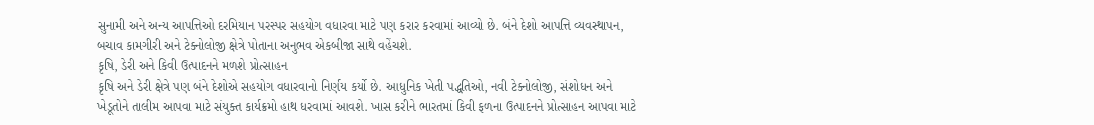સુનામી અને અન્ય આપત્તિઓ દરમિયાન પરસ્પર સહયોગ વધારવા માટે પણ કરાર કરવામાં આવ્યો છે. બંને દેશો આપત્તિ વ્યવસ્થાપન, બચાવ કામગીરી અને ટેક્નોલોજી ક્ષેત્રે પોતાના અનુભવ એકબીજા સાથે વહેંચશે.
કૃષિ, ડેરી અને કિવી ઉત્પાદનને મળશે પ્રોત્સાહન
કૃષિ અને ડેરી ક્ષેત્રે પણ બંને દેશોએ સહયોગ વધારવાનો નિર્ણય કર્યો છે. આધુનિક ખેતી પદ્ધતિઓ, નવી ટેક્નોલોજી, સંશોધન અને ખેડૂતોને તાલીમ આપવા માટે સંયુક્ત કાર્યક્રમો હાથ ધરવામાં આવશે. ખાસ કરીને ભારતમાં કિવી ફળના ઉત્પાદનને પ્રોત્સાહન આપવા માટે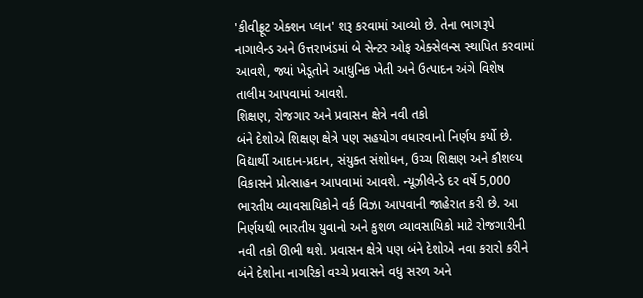'કીવીફ્રૂટ એક્શન પ્લાન' શરૂ કરવામાં આવ્યો છે. તેના ભાગરૂપે નાગાલેન્ડ અને ઉત્તરાખંડમાં બે સેન્ટર ઓફ એક્સેલન્સ સ્થાપિત કરવામાં આવશે, જ્યાં ખેડૂતોને આધુનિક ખેતી અને ઉત્પાદન અંગે વિશેષ તાલીમ આપવામાં આવશે.
શિક્ષણ, રોજગાર અને પ્રવાસન ક્ષેત્રે નવી તકો
બંને દેશોએ શિક્ષણ ક્ષેત્રે પણ સહયોગ વધારવાનો નિર્ણય કર્યો છે. વિદ્યાર્થી આદાન-પ્રદાન, સંયુક્ત સંશોધન, ઉચ્ચ શિક્ષણ અને કૌશલ્ય વિકાસને પ્રોત્સાહન આપવામાં આવશે. ન્યૂઝીલેન્ડે દર વર્ષે 5,000 ભારતીય વ્યાવસાયિકોને વર્ક વિઝા આપવાની જાહેરાત કરી છે. આ નિર્ણયથી ભારતીય યુવાનો અને કુશળ વ્યાવસાયિકો માટે રોજગારીની નવી તકો ઊભી થશે. પ્રવાસન ક્ષેત્રે પણ બંને દેશોએ નવા કરારો કરીને બંને દેશોના નાગરિકો વચ્ચે પ્રવાસને વધુ સરળ અને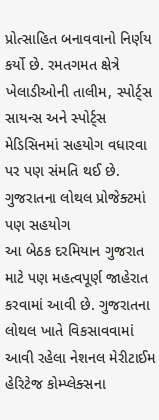પ્રોત્સાહિત બનાવવાનો નિર્ણય કર્યો છે. રમતગમત ક્ષેત્રે ખેલાડીઓની તાલીમ, સ્પોર્ટ્સ સાયન્સ અને સ્પોર્ટ્સ મેડિસિનમાં સહયોગ વધારવા પર પણ સંમતિ થઈ છે.
ગુજરાતના લોથલ પ્રોજેક્ટમાં પણ સહયોગ
આ બેઠક દરમિયાન ગુજરાત માટે પણ મહત્વપૂર્ણ જાહેરાત કરવામાં આવી છે. ગુજરાતના લોથલ ખાતે વિકસાવવામાં આવી રહેલા નેશનલ મેરીટાઈમ હેરિટેજ કોમ્પ્લેક્સના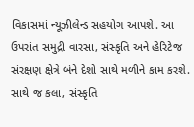વિકાસમાં ન્યૂઝીલેન્ડ સહયોગ આપશે. આ ઉપરાંત સમુદ્રી વારસા, સંસ્કૃતિ અને હેરિટેજ સંરક્ષણ ક્ષેત્રે બંને દેશો સાથે મળીને કામ કરશે. સાથે જ કલા, સંસ્કૃતિ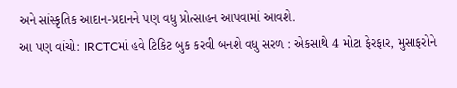અને સાંસ્કૃતિક આદાન-પ્રદાનને પણ વધુ પ્રોત્સાહન આપવામાં આવશે.
આ પણ વાંચો: IRCTCમાં હવે ટિકિટ બુક કરવી બનશે વધુ સરળ : એકસાથે 4 મોટા ફેરફાર, મુસાફરોને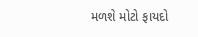મળશે મોટો ફાયદો